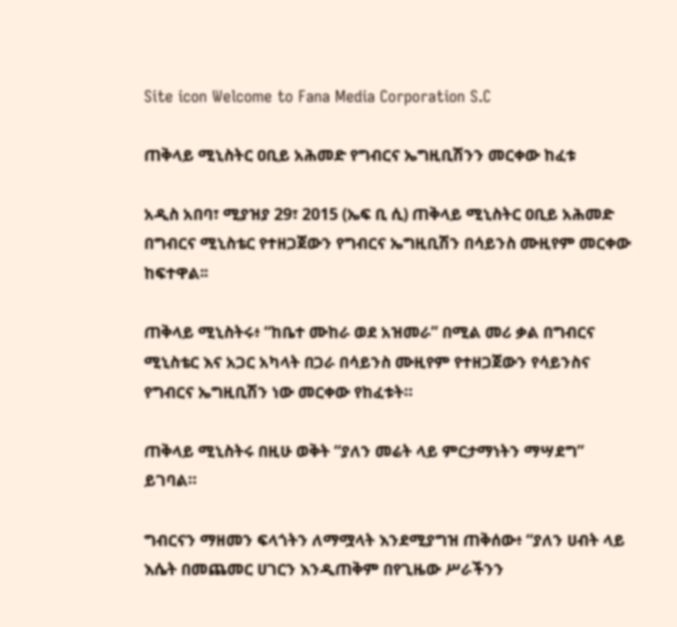Site icon Welcome to Fana Media Corporation S.C

ጠቅላይ ሚኒስትር ዐቢይ አሕመድ የግብርና ኤግዚቢሽንን መርቀው ከፈቱ

አዲስ አበባ፣ ሚያዝያ 29፣ 2015 (ኤፍ ቢ ሲ) ጠቅላይ ሚኒስትር ዐቢይ አሕመድ በግብርና ሚኒስቴር የተዘጋጀውን የግብርና ኤግዚቢሽን በሳይንስ ሙዚየም መርቀው ከፍተዋል፡፡

ጠቅላይ ሚኒስትሩ፥ “ከቤተ ሙከራ ወደ አዝመራ” በሚል መሪ ቃል በግብርና ሚኒስቴር እና አጋር አካላት በጋራ በሳይንስ ሙዚየም የተዘጋጀውን የሳይንስና የግብርና ኤግዚቢሽን ነው መርቀው የከፈቱት።

ጠቅላይ ሚኒስትሩ በዚሁ ወቅት “ያለን መሬት ላይ ምርታማነትን ማሣደግ” ይገባል።

ግብርናን ማዘመን ፍላጎትን ለማሟላት እንደሚያግዝ ጠቅሰው፥ “ያለን ሀብት ላይ እሴት በመጨመር ሀገርን እንዲጠቅም በየጊዜው ሥራችንን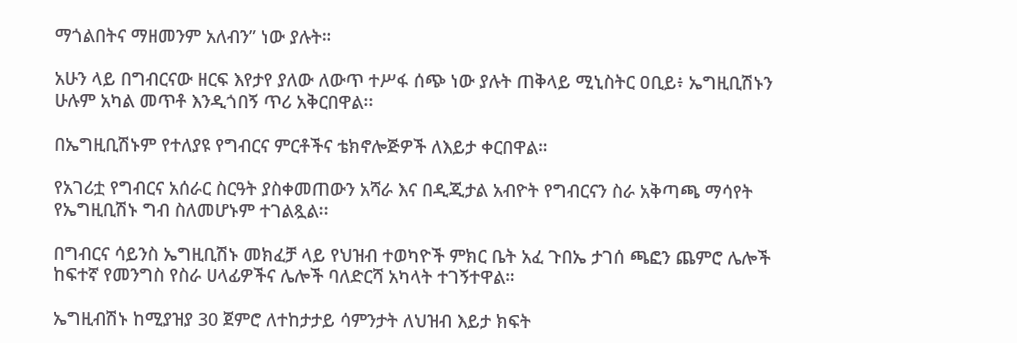ማጎልበትና ማዘመንም አለብን” ነው ያሉት።

አሁን ላይ በግብርናው ዘርፍ እየታየ ያለው ለውጥ ተሥፋ ሰጭ ነው ያሉት ጠቅላይ ሚኒስትር ዐቢይ፥ ኤግዚቢሽኑን ሁሉም አካል መጥቶ እንዲጎበኝ ጥሪ አቅርበዋል፡፡

በኤግዚቢሽኑም የተለያዩ የግብርና ምርቶችና ቴክኖሎጅዎች ለእይታ ቀርበዋል።

የአገሪቷ የግብርና አሰራር ስርዓት ያስቀመጠውን አሻራ እና በዲጂታል አብዮት የግብርናን ስራ አቅጣጫ ማሳየት የኤግዚቢሽኑ ግብ ስለመሆኑም ተገልጿል፡፡

በግብርና ሳይንስ ኤግዚቢሽኑ መክፈቻ ላይ የህዝብ ተወካዮች ምክር ቤት አፈ ጉበኤ ታገሰ ጫፎን ጨምሮ ሌሎች ከፍተኛ የመንግስ የስራ ሀላፊዎችና ሌሎች ባለድርሻ አካላት ተገኝተዋል።

ኤግዚብሽኑ ከሚያዝያ 30 ጀምሮ ለተከታታይ ሳምንታት ለህዝብ እይታ ክፍት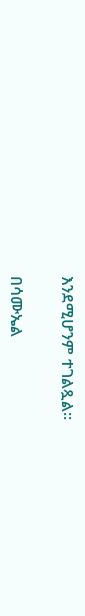እንደሚሆንም ተገልጿል።

በሳሙኤል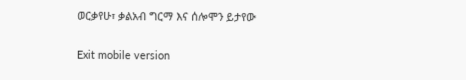ወርቃየሁ፣ ቃልአብ ግርማ እና ሰሎሞን ይታየው

Exit mobile version